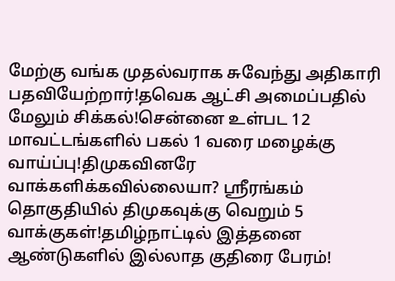மேற்கு வங்க முதல்வராக சுவேந்து அதிகாரி பதவியேற்றார்!தவெக ஆட்சி அமைப்பதில் மேலும் சிக்கல்!சென்னை உள்பட 12 மாவட்டங்களில் பகல் 1 வரை மழைக்கு வாய்ப்பு!திமுகவினரே வாக்களிக்கவில்லையா? ஸ்ரீரங்கம் தொகுதியில் திமுகவுக்கு வெறும் 5 வாக்குகள்!தமிழ்நாட்டில் இத்தனை ஆண்டுகளில் இல்லாத குதிரை பேரம்!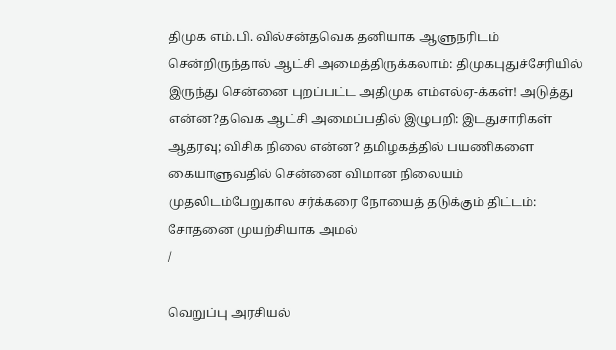திமுக எம்.பி. வில்சன்தவெக தனியாக ஆளுநரிடம் சென்றிருந்தால் ஆட்சி அமைத்திருக்கலாம்: திமுகபுதுச்சேரியில் இருந்து சென்னை புறப்பட்ட அதிமுக எம்எல்ஏ-க்கள்! அடுத்து என்ன?தவெக ஆட்சி அமைப்பதில் இழுபறி: இடதுசாரிகள் ஆதரவு; விசிக நிலை என்ன? தமிழகத்தில் பயணிகளை கையாளுவதில் சென்னை விமான நிலையம் முதலிடம்பேறுகால சர்க்கரை நோயைத் தடுக்கும் திட்டம்: சோதனை முயற்சியாக அமல்
/

வெறுப்பு அரசியல்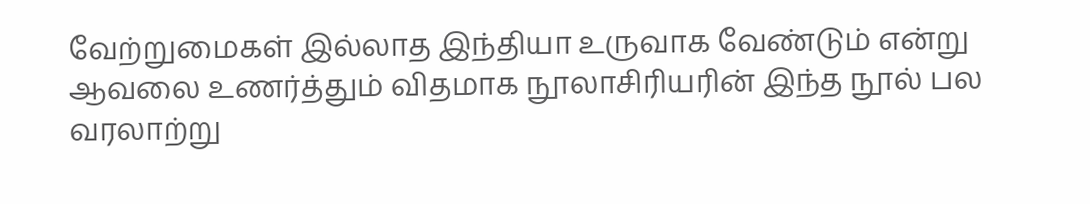வேற்றுமைகள் இல்லாத இந்தியா உருவாக வேண்டும் என்று ஆவலை உணர்த்தும் விதமாக நூலாசிரியரின் இந்த நூல் பல வரலாற்று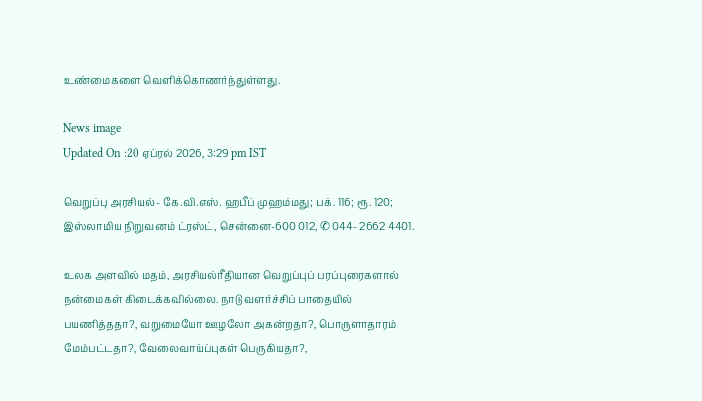உண்மைகளை வெளிக்கொணர்ந்துள்ளது.

News image
Updated On :20 ஏப்ரல் 2026, 3:29 pm IST

வெறுப்பு அரசியல்- கே.வி.எஸ். ஹபீப் முஹம்மது; பக். 116; ரூ. 120; இஸ்லாமிய நிறுவனம் ட்ரஸ்ட், சென்னை-600 012, ✆ 044- 2662 4401.

உலக அளவில் மதம், அரசியல்ரீதியான வெறுப்புப் பரப்புரைகளால் நன்மைகள் கிடைக்கவில்லை. நாடு வளர்ச்சிப் பாதையில் பயணித்ததா?, வறுமையோ ஊழலோ அகன்றதா?, பொருளாதாரம் மேம்பட்டதா?, வேலைவாய்ப்புகள் பெருகியதா?,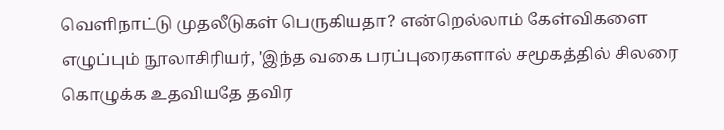வெளிநாட்டு முதலீடுகள் பெருகியதா? என்றெல்லாம் கேள்விகளை எழுப்பும் நூலாசிரியர், 'இந்த வகை பரப்புரைகளால் சமூகத்தில் சிலரை கொழுக்க உதவியதே தவிர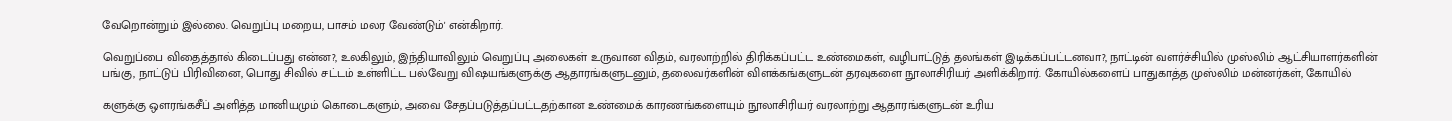வேறொன்றும் இல்லை. வெறுப்பு மறைய, பாசம் மலர வேண்டும்' என்கிறார்.

வெறுப்பை விதைத்தால் கிடைப்பது என்ன?, உலகிலும், இந்தியாவிலும் வெறுப்பு அலைகள் உருவான விதம், வரலாற்றில் திரிக்கப்பட்ட உண்மைகள், வழிபாட்டுத் தலங்கள் இடிக்கப்பட்டனவா?, நாட்டின் வளர்ச்சியில் முஸ்லிம் ஆட்சியாளர்களின் பங்கு, நாட்டுப் பிரிவினை, பொது சிவில் சட்டம் உள்ளிட்ட பல்வேறு விஷயங்களுக்கு ஆதாரங்களுடனும், தலைவர்களின் விளக்கங்களுடன் தரவுகளை நூலாசிரியர் அளிக்கிறார். கோயில்களைப் பாதுகாத்த முஸ்லிம் மன்னர்கள், கோயில்

களுக்கு ஒளரங்கசீப் அளித்த மானியமும் கொடைகளும், அவை சேதப்படுத்தப்பட்டதற்கான உண்மைக் காரணங்களையும் நூலாசிரியர் வரலாற்று ஆதாரங்களுடன் உரிய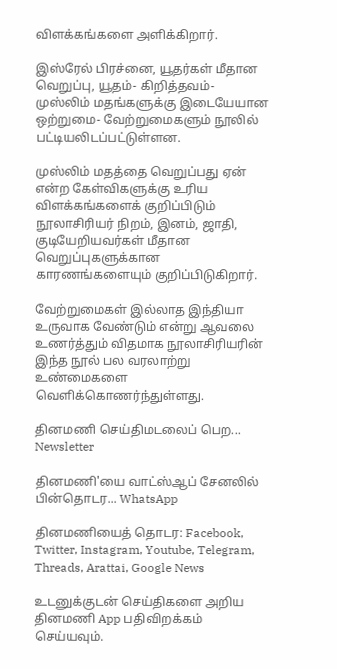விளக்கங்களை அளிக்கிறார்.

இஸ்ரேல் பிரச்னை, யூதர்கள் மீதான வெறுப்பு, யூதம்- கிறித்தவம்- முஸ்லிம் மதங்களுக்கு இடையேயான ஒற்றுமை- வேற்றுமைகளும் நூலில் பட்டியலிடப்பட்டுள்ளன.

முஸ்லிம் மதத்தை வெறுப்பது ஏன் என்ற கேள்விகளுக்கு உரிய விளக்கங்களைக் குறிப்பிடும் நூலாசிரியர் நிறம், இனம், ஜாதி, குடியேறியவர்கள் மீதான வெறுப்புகளுக்கான காரணங்களையும் குறிப்பிடுகிறார்.

வேற்றுமைகள் இல்லாத இந்தியா உருவாக வேண்டும் என்று ஆவலை உணர்த்தும் விதமாக நூலாசிரியரின் இந்த நூல் பல வரலாற்று உண்மைகளை வெளிக்கொணர்ந்துள்ளது.

தினமணி செய்திமடலைப் பெற... Newsletter

தினமணி'யை வாட்ஸ்ஆப் சேனலில் பின்தொடர... WhatsApp

தினமணியைத் தொடர: Facebook, Twitter, Instagram, Youtube, Telegram, Threads, Arattai, Google News

உடனுக்குடன் செய்திகளை அறிய தினமணி App பதிவிறக்கம் செய்யவும்.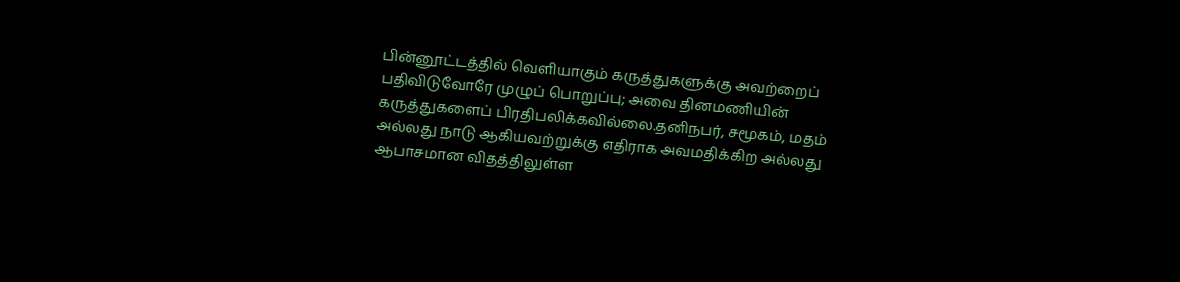பின்னூட்டத்தில் வெளியாகும் கருத்துகளுக்கு அவற்றைப் பதிவிடுவோரே முழுப் பொறுப்பு; அவை தினமணியின் கருத்துகளைப் பிரதிபலிக்கவில்லை.தனிநபர், சமூகம், மதம் அல்லது நாடு ஆகியவற்றுக்கு எதிராக அவமதிக்கிற அல்லது ஆபாசமான விதத்திலுள்ள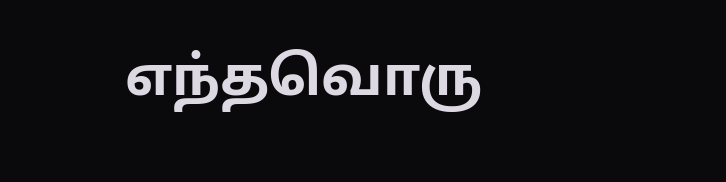எந்தவொரு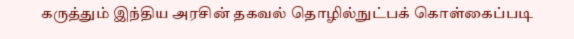கருத்தும் இந்திய அரசின் தகவல் தொழில்நுட்பக் கொள்கைப்படி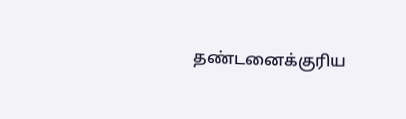தண்டனைக்குரிய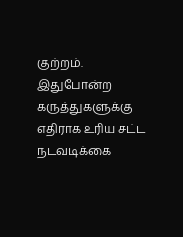குற்றம். இதுபோன்ற கருத்துகளுக்கு எதிராக உரிய சட்ட நடவடிக்கை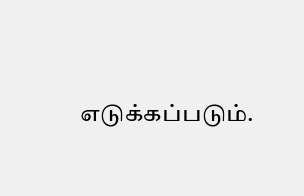எடுக்கப்படும்.